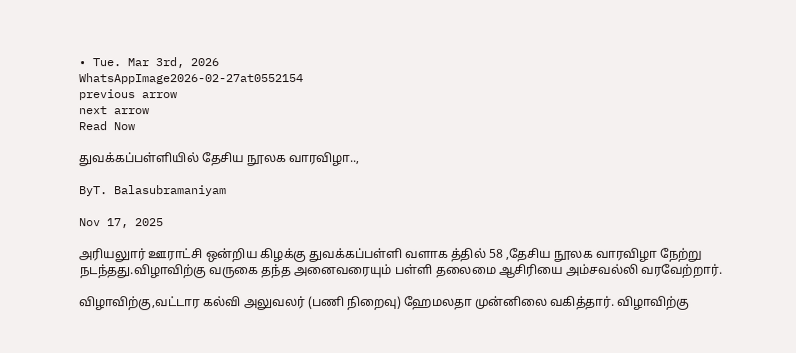• Tue. Mar 3rd, 2026
WhatsAppImage2026-02-27at0552154
previous arrow
next arrow
Read Now

துவக்கப்பள்ளியில் தேசிய நூலக வாரவிழா..,

ByT. Balasubramaniyam

Nov 17, 2025

அரியலுார் ஊராட்சி ஒன்றிய கிழக்கு துவக்கப்பள்ளி வளாக த்தில் 58 ,தேசிய நூலக வாரவிழா நேற்று நடந்தது.விழாவிற்கு வருகை தந்த அனைவரையும் பள்ளி தலைமை ஆசிரியை அம்சவல்லி வரவேற்றார்.

விழாவிற்கு,வட்டார கல்வி அலுவலர் (பணி நிறைவு) ஹேமலதா முன்னிலை வகித்தார். விழாவிற்கு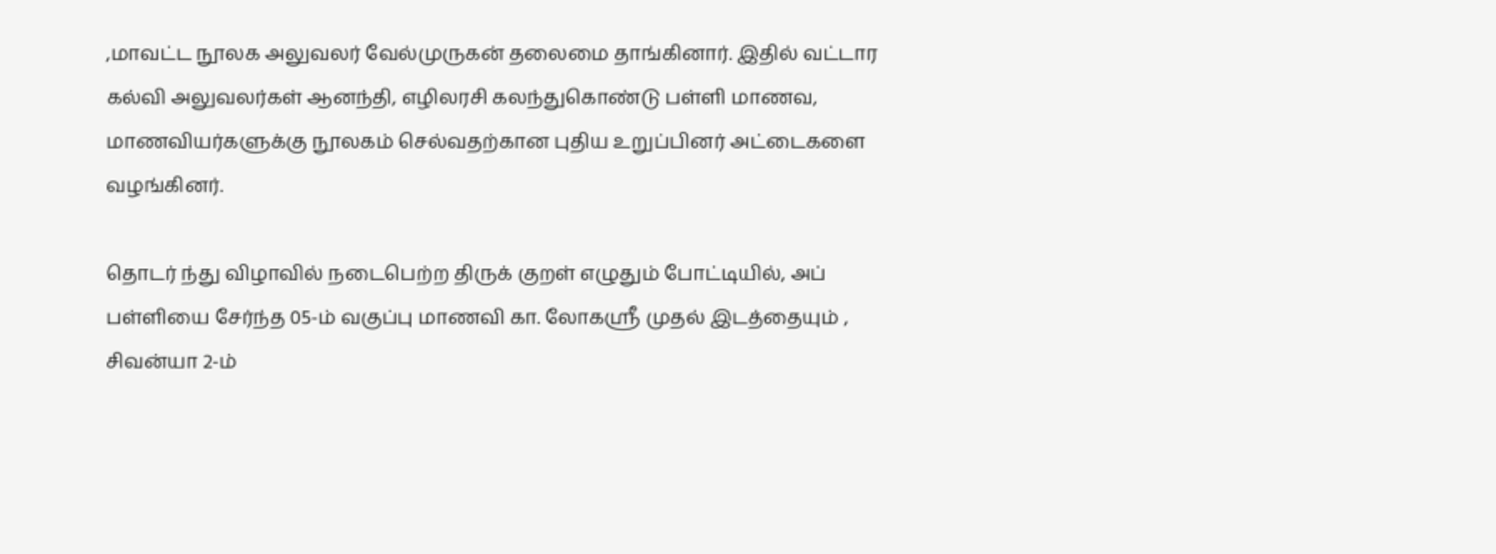,மாவட்ட நூலக அலுவலர் வேல்முருகன் தலைமை தாங்கினார். இதில் வட்டார கல்வி அலுவலர்கள் ஆனந்தி, எழிலரசி கலந்துகொண்டு பள்ளி மாணவ, மாணவியர்களுக்கு நூலகம் செல்வதற்கான புதிய உறுப்பினர் அட்டைகளை வழங்கினர்.

தொடர் ந்து விழாவில் நடைபெற்ற திருக் குறள் எழுதும் போட்டியில், அப் பள்ளியை சேர்ந்த 05-ம் வகுப்பு மாணவி கா. லோகஸ்ரீ முதல் இடத்தையும் , சிவன்யா 2-ம்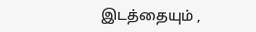இடத்தையும் ,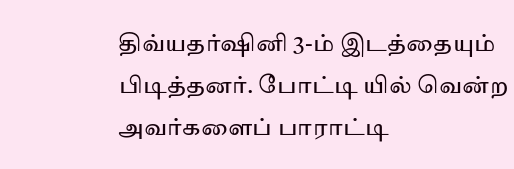திவ்யதர்ஷினி 3-ம் இடத்தையும் பிடித்தனர். போட்டி யில் வென்ற அவர்களைப் பாராட்டி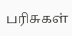பரிசுகள்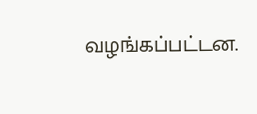வழங்கப்பட்டன.